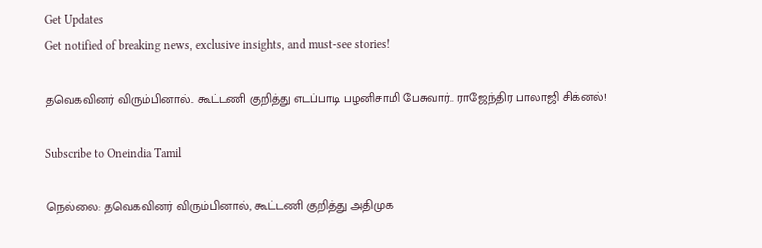Get Updates
Get notified of breaking news, exclusive insights, and must-see stories!

தவெகவினர் விரும்பினால்.. கூட்டணி குறித்து எடப்பாடி பழனிசாமி பேசுவார்.. ராஜேந்திர பாலாஜி சிக்னல்!

Subscribe to Oneindia Tamil

நெல்லை: தவெகவினர் விரும்பினால், கூட்டணி குறித்து அதிமுக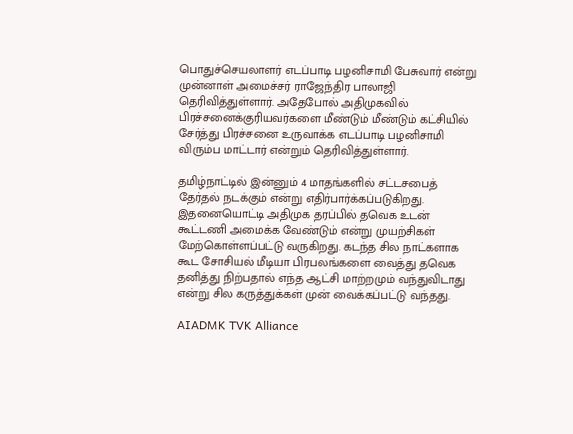பொதுச்செயலாளர் எடப்பாடி பழனிசாமி பேசுவார் என்று முன்னாள் அமைச்சர் ராஜேந்திர பாலாஜி தெரிவித்துள்ளார். அதேபோல் அதிமுகவில் பிரச்சனைக்குரியவர்களை மீண்டும் மீண்டும் கட்சியில் சேர்த்து பிரச்சனை உருவாக்க எடப்பாடி பழனிசாமி விரும்ப மாட்டார் என்றும் தெரிவித்துள்ளார்.

தமிழ்நாட்டில் இன்னும் 4 மாதங்களில் சட்டசபைத் தேர்தல் நடக்கும் என்று எதிர்பார்க்கப்படுகிறது. இதனையொட்டி அதிமுக தரப்பில் தவெக உடன் கூட்டணி அமைக்க வேண்டும் என்று முயற்சிகள் மேற்கொள்ளப்பட்டு வருகிறது. கடந்த சில நாட்களாக கூட சோசியல் மீடியா பிரபலங்களை வைத்து தவெக தனித்து நிற்பதால் எந்த ஆட்சி மாற்றமும் வந்துவிடாது என்று சில கருத்துக்கள் முன் வைக்கப்பட்டு வந்தது.

AIADMK TVK Alliance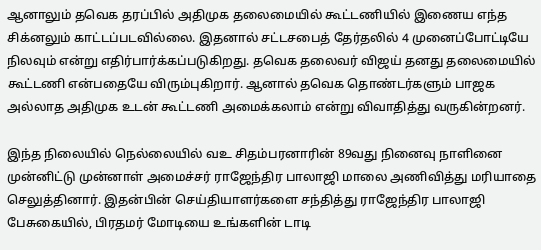ஆனாலும் தவெக தரப்பில் அதிமுக தலைமையில் கூட்டணியில் இணைய எந்த சிக்னலும் காட்டப்படவில்லை. இதனால் சட்டசபைத் தேர்தலில் 4 முனைப்போட்டியே நிலவும் என்று எதிர்பார்க்கப்படுகிறது. தவெக தலைவர் விஜய் தனது தலைமையில் கூட்டணி என்பதையே விரும்புகிறார். ஆனால் தவெக தொண்டர்களும் பாஜக அல்லாத அதிமுக உடன் கூட்டணி அமைக்கலாம் என்று விவாதித்து வருகின்றனர்.

இந்த நிலையில் நெல்லையில் வஉ சிதம்பரனாரின் 89வது நினைவு நாளினை முன்னிட்டு முன்னாள் அமைச்சர் ராஜேந்திர பாலாஜி மாலை அணிவித்து மரியாதை செலுத்தினார். இதன்பின் செய்தியாளர்களை சந்தித்து ராஜேந்திர பாலாஜி பேசுகையில், பிரதமர் மோடியை உங்களின் டாடி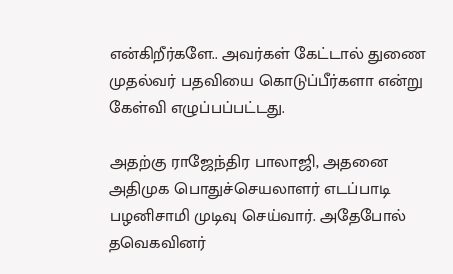என்கிறீர்களே.. அவர்கள் கேட்டால் துணை முதல்வர் பதவியை கொடுப்பீர்களா என்று கேள்வி எழுப்பப்பட்டது.

அதற்கு ராஜேந்திர பாலாஜி, அதனை அதிமுக பொதுச்செயலாளர் எடப்பாடி பழனிசாமி முடிவு செய்வார். அதேபோல் தவெகவினர்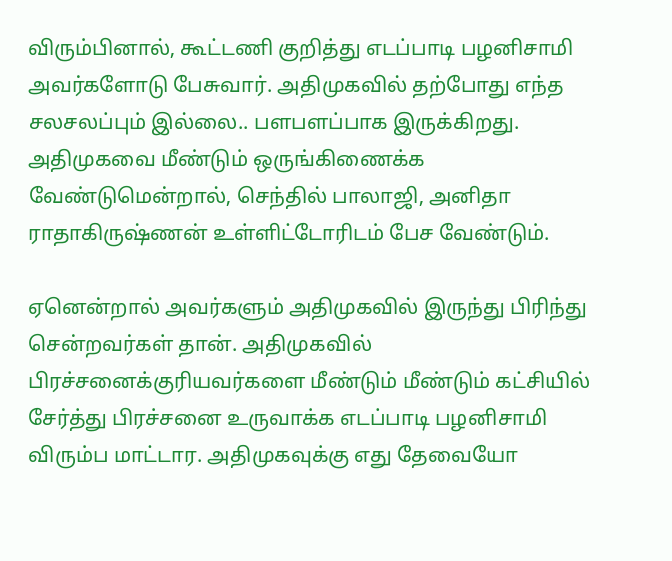விரும்பினால், கூட்டணி குறித்து எடப்பாடி பழனிசாமி அவர்களோடு பேசுவார். அதிமுகவில் தற்போது எந்த சலசலப்பும் இல்லை.. பளபளப்பாக இருக்கிறது. அதிமுகவை மீண்டும் ஒருங்கிணைக்க வேண்டுமென்றால், செந்தில் பாலாஜி, அனிதா ராதாகிருஷ்ணன் உள்ளிட்டோரிடம் பேச வேண்டும்.

ஏனென்றால் அவர்களும் அதிமுகவில் இருந்து பிரிந்து சென்றவர்கள் தான். அதிமுகவில் பிரச்சனைக்குரியவர்களை மீண்டும் மீண்டும் கட்சியில் சேர்த்து பிரச்சனை உருவாக்க எடப்பாடி பழனிசாமி விரும்ப மாட்டார. அதிமுகவுக்கு எது தேவையோ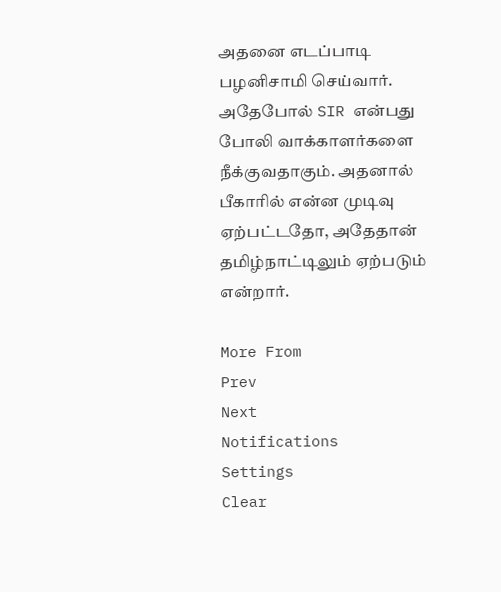அதனை எடப்பாடி பழனிசாமி செய்வார். அதேபோல் SIR என்பது போலி வாக்காளர்களை நீக்குவதாகும். அதனால் பீகாரில் என்ன முடிவு ஏற்பட்டதோ, அதேதான் தமிழ்நாட்டிலும் ஏற்படும் என்றார்.

More From
Prev
Next
Notifications
Settings
Clear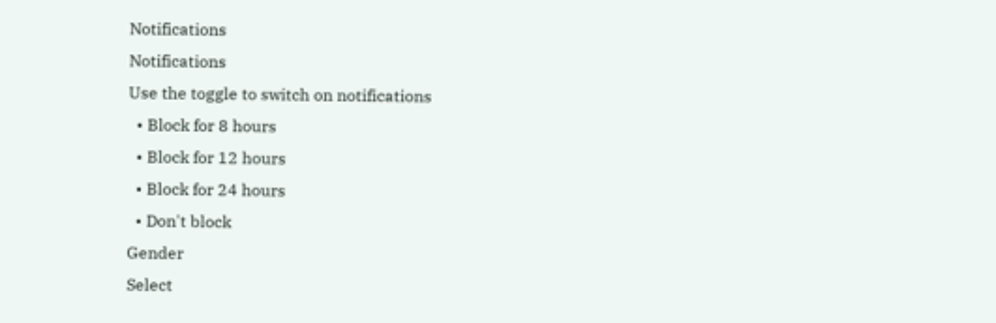Notifications
Notifications
Use the toggle to switch on notifications
  • Block for 8 hours
  • Block for 12 hours
  • Block for 24 hours
  • Don't block
Gender
Select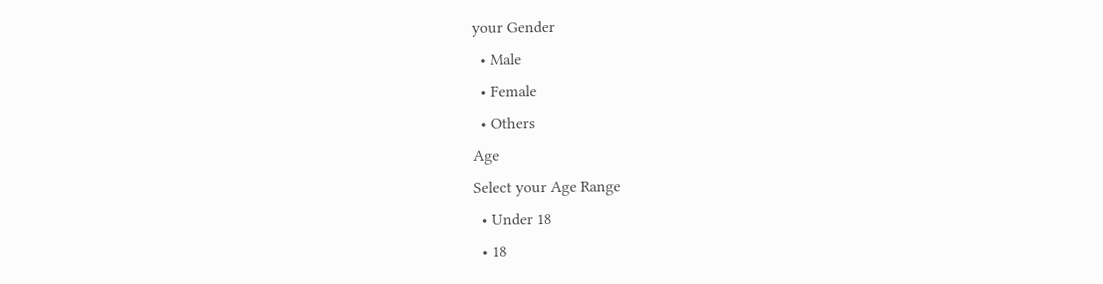your Gender
  • Male
  • Female
  • Others
Age
Select your Age Range
  • Under 18
  • 18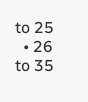to 25
  • 26 to 35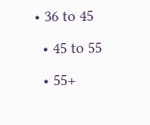• 36 to 45
  • 45 to 55
  • 55+